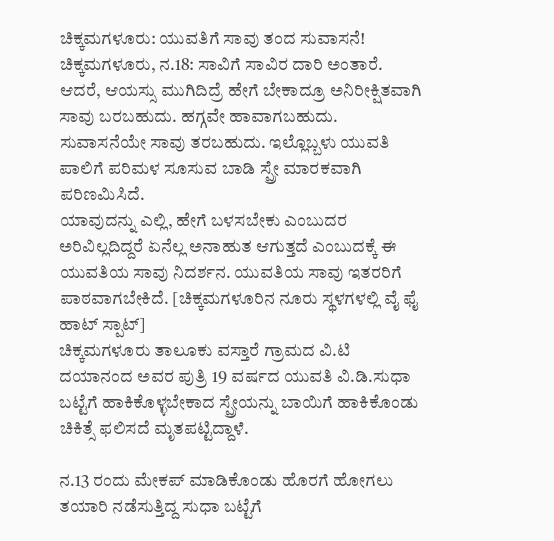ಚಿಕ್ಕಮಗಳೂರು: ಯುವತಿಗೆ ಸಾವು ತಂದ ಸುವಾಸನೆ!
ಚಿಕ್ಕಮಗಳೂರು, ನ.18: ಸಾವಿಗೆ ಸಾವಿರ ದಾರಿ ಅಂತಾರೆ. ಆದರೆ, ಆಯಸ್ಸು ಮುಗಿದಿದ್ರೆ ಹೇಗೆ ಬೇಕಾದ್ರೂ ಅನಿರೀಕ್ಷಿತವಾಗಿ ಸಾವು ಬರಬಹುದು. ಹಗ್ಗವೇ ಹಾವಾಗಬಹುದು. ಸುವಾಸನೆಯೇ ಸಾವು ತರಬಹುದು. ಇಲ್ಲೊಬ್ಬಳು ಯುವತಿ ಪಾಲಿಗೆ ಪರಿಮಳ ಸೂಸುವ ಬಾಡಿ ಸ್ಪ್ರೇ ಮಾರಕವಾಗಿ ಪರಿಣಮಿಸಿದೆ.
ಯಾವುದನ್ನು ಎಲ್ಲಿ, ಹೇಗೆ ಬಳಸಬೇಕು ಎಂಬುದರ ಅರಿವಿಲ್ಲದಿದ್ದರೆ ಏನೆಲ್ಲ ಅನಾಹುತ ಆಗುತ್ತದೆ ಎಂಬುದಕ್ಕೆ ಈ ಯುವತಿಯ ಸಾವು ನಿದರ್ಶನ. ಯುವತಿಯ ಸಾವು ಇತರರಿಗೆ ಪಾಠವಾಗಬೇಕಿದೆ. [ಚಿಕ್ಕಮಗಳೂರಿನ ನೂರು ಸ್ಥಳಗಳಲ್ಲಿ ವೈ ಫೈ ಹಾಟ್ ಸ್ಪಾಟ್]
ಚಿಕ್ಕಮಗಳೂರು ತಾಲೂಕು ವಸ್ತಾರೆ ಗ್ರಾಮದ ವಿ.ಟಿ ದಯಾನಂದ ಅವರ ಪುತ್ರಿ 19 ವರ್ಷದ ಯುವತಿ ವಿ.ಡಿ.ಸುಧಾ ಬಟ್ಟೆಗೆ ಹಾಕಿಕೊಳ್ಳಬೇಕಾದ ಸ್ಪ್ರೇಯನ್ನು ಬಾಯಿಗೆ ಹಾಕಿಕೊಂಡು ಚಿಕಿತ್ಸೆ ಫಲಿಸದೆ ಮೃತಪಟ್ಟಿದ್ದಾಳೆ.

ನ.13 ರಂದು ಮೇಕಪ್ ಮಾಡಿಕೊಂಡು ಹೊರಗೆ ಹೋಗಲು ತಯಾರಿ ನಡೆಸುತ್ತಿದ್ದ ಸುಧಾ ಬಟ್ಟೆಗೆ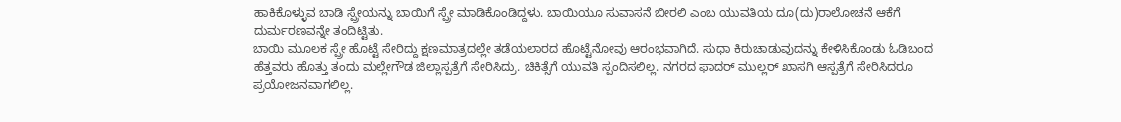ಹಾಕಿಕೊಳ್ಳುವ ಬಾಡಿ ಸ್ಪ್ರೇಯನ್ನು ಬಾಯಿಗೆ ಸ್ಪ್ರೇ ಮಾಡಿಕೊಂಡಿದ್ದಳು. ಬಾಯಿಯೂ ಸುವಾಸನೆ ಬೀರಲಿ ಎಂಬ ಯುವತಿಯ ದೂ(ದು)ರಾಲೋಚನೆ ಆಕೆಗೆ ದುರ್ಮರಣವನ್ನೇ ತಂದಿಟ್ಟಿತು.
ಬಾಯಿ ಮೂಲಕ ಸ್ಪ್ರೇ ಹೊಟ್ಟೆ ಸೇರಿದ್ದು ಕ್ಷಣಮಾತ್ರದಲ್ಲೇ ತಡೆಯಲಾರದ ಹೊಟ್ಟೆನೋವು ಆರಂಭವಾಗಿದೆ. ಸುಧಾ ಕಿರುಚಾಡುವುದನ್ನು ಕೇಳಿಸಿಕೊಂಡು ಓಡಿಬಂದ ಹೆತ್ತವರು ಹೊತ್ತು ತಂದು ಮಲ್ಲೇಗೌಡ ಜಿಲ್ಲಾಸ್ಪತ್ರೆಗೆ ಸೇರಿಸಿದ್ರು. ಚಿಕಿತ್ಸೆಗೆ ಯುವತಿ ಸ್ಪಂದಿಸಲಿಲ್ಲ. ನಗರದ ಫಾದರ್ ಮುಲ್ಲರ್ ಖಾಸಗಿ ಆಸ್ಪತ್ರೆಗೆ ಸೇರಿಸಿದರೂ ಪ್ರಯೋಜನವಾಗಲಿಲ್ಲ.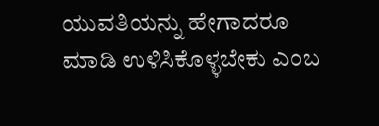ಯುವತಿಯನ್ನು ಹೇಗಾದರೂ ಮಾಡಿ ಉಳಿಸಿಕೊಳ್ಳಬೇಕು ಎಂಬ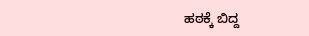ಹಠಕ್ಕೆ ಬಿದ್ದ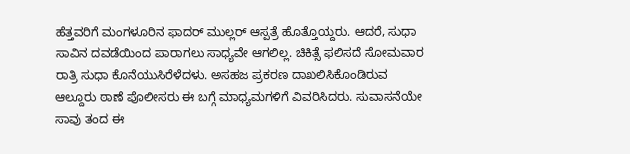ಹೆತ್ತವರಿಗೆ ಮಂಗಳೂರಿನ ಫಾದರ್ ಮುಲ್ಲರ್ ಆಸ್ಪತ್ರೆ ಹೊತ್ತೊಯ್ದರು. ಆದರೆ, ಸುಧಾ ಸಾವಿನ ದವಡೆಯಿಂದ ಪಾರಾಗಲು ಸಾಧ್ಯವೇ ಆಗಲಿಲ್ಲ. ಚಿಕಿತ್ಸೆ ಫಲಿಸದೆ ಸೋಮವಾರ ರಾತ್ರಿ ಸುಧಾ ಕೊನೆಯುಸಿರೆಳೆದಳು. ಅಸಹಜ ಪ್ರಕರಣ ದಾಖಲಿಸಿಕೊಂಡಿರುವ ಆಲ್ದೂರು ಠಾಣೆ ಪೊಲೀಸರು ಈ ಬಗ್ಗೆ ಮಾಧ್ಯಮಗಳಿಗೆ ವಿವರಿಸಿದರು. ಸುವಾಸನೆಯೇ ಸಾವು ತಂದ ಈ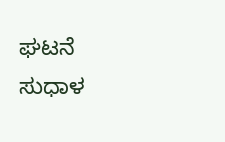ಘಟನೆ ಸುಧಾಳ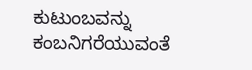ಕುಟುಂಬವನ್ನು ಕಂಬನಿಗರೆಯುವಂತೆ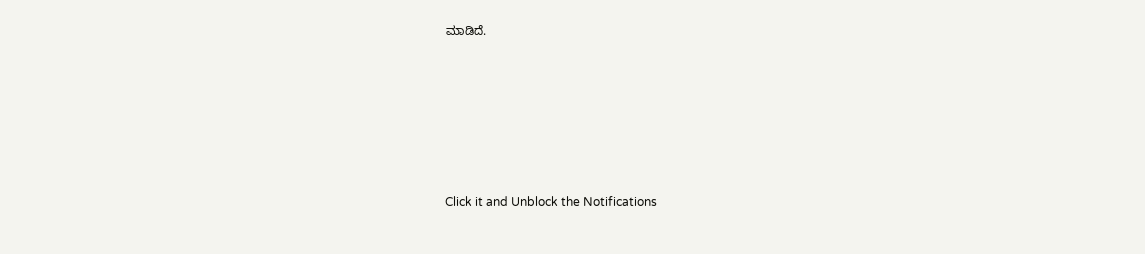ಮಾಡಿದೆ.












Click it and Unblock the Notifications